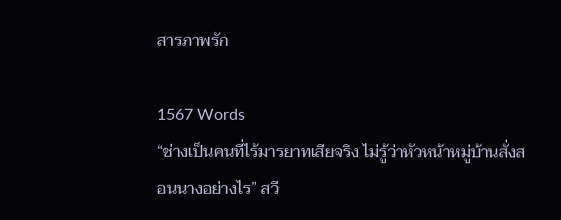สารภาพรัก

1567 Words
“ช่างเป็นคนที่ไร้มารยาทเสียจริง ไม่รู้ว่าหัวหน้าหมู่บ้านสั่งสอนนางอย่างไร” สวี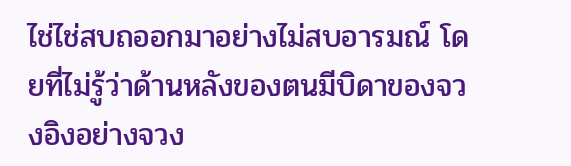ไช่ไช่สบถออกมาอย่างไม่สบอารมณ์ โดยที่ไม่รู้ว่าด้านหลังของตนมีบิดาของจวงอิงอย่างจวง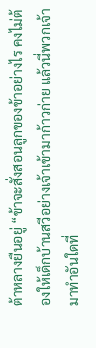ต้าหลางยืนอยู่ “ข้าจะสั่งสอนลูกของข้าอย่างไร คงไม่ต้องให้เด็กบ้านสวีอย่างเจ้าเข้ามาก้าวก่าย แล้วนี่พวกเจ้ามาทำอันใดที่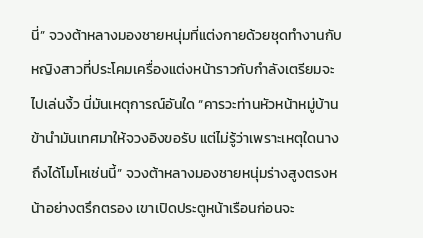นี่” จวงต้าหลางมองชายหนุ่มที่แต่งกายด้วยชุดทำงานกับหญิงสาวที่ประโคมเครื่องแต่งหน้าราวกับกำลังเตรียมจะไปเล่นงิ้ว นี่มันเหตุการณ์อันใด “คารวะท่านหัวหน้าหมู่บ้าน ข้านำมันเทศมาให้จวงอิงขอรับ แต่ไม่รู้ว่าเพราะเหตุใดนางถึงได้โมโหเช่นนี้” จวงต้าหลางมองชายหนุ่มร่างสูงตรงหน้าอย่างตรึกตรอง เขาเปิดประตูหน้าเรือนก่อนจะ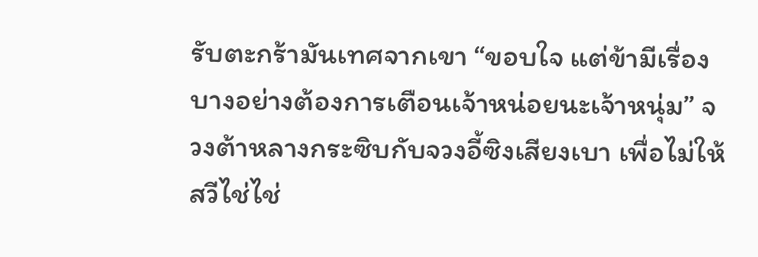รับตะกร้ามันเทศจากเขา “ขอบใจ แต่ข้ามีเรื่องบางอย่างต้องการเตือนเจ้าหน่อยนะเจ้าหนุ่ม” จวงต้าหลางกระซิบกับจวงอี้ซิงเสียงเบา เพื่อไม่ให้สวีไช่ไช่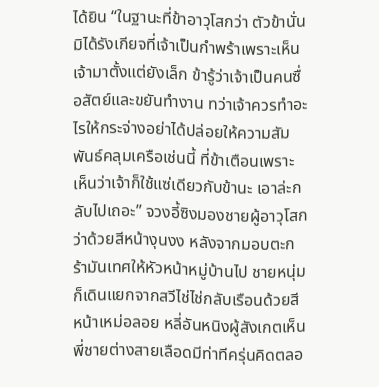ได้ยิน “ในฐานะที่ข้าอาวุโสกว่า ตัวข้านั่นมิได้รังเกียจที่เจ้าเป็นกำพร้าเพราะเห็นเจ้ามาตั้งแต่ยังเล็ก ข้ารู้ว่าเจ้าเป็นคนซื่อสัตย์และขยันทำงาน ทว่าเจ้าควรทำอะไรให้กระจ่างอย่าได้ปล่อยให้ความสัมพันธ์คลุมเครือเช่นนี้ ที่ข้าเตือนเพราะเห็นว่าเจ้าก็ใช้แซ่เดียวกับข้านะ เอาล่ะกลับไปเถอะ” จวงอี้ซิงมองชายผู้อาวุโสกว่าด้วยสีหน้างุนงง หลังจากมอบตะกร้ามันเทศให้หัวหน้าหมู่บ้านไป ชายหนุ่มก็เดินแยกจากสวีไช่ไช่กลับเรือนด้วยสีหน้าเหม่อลอย หลี่อันหนิงผู้สังเกตเห็นพี่ชายต่างสายเลือดมีท่าทีครุ่นคิดตลอ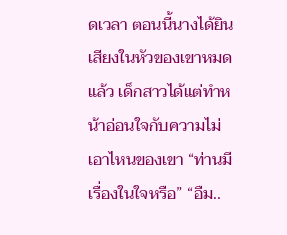ดเวลา ตอนนี้นางได้ยินเสียงในหัวของเขาหมดแล้ว เด็กสาวได้แต่ทำหน้าอ่อนใจกับความไม่เอาไหนของเขา “ท่านมีเรื่องในใจหรือ” “อืม..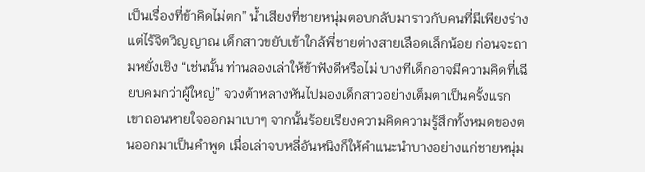เป็นเรื่องที่ข้าคิดไม่ตก” น้ำเสียงที่ชายหนุ่มตอบกลับมาราวกับคนที่มีเพียงร่างแต่ไร้จิตวิญญาณ เด็กสาวขยับเข้าใกล้พี่ชายต่างสายเลือดเล็กน้อย ก่อนจะถามหยั่งเชิง “เช่นนั้น ท่านลองเล่าให้ข้าฟังดีหรือไม่ บางทีเด็กอาจมีความคิดที่เฉียบคมกว่าผู้ใหญ่” จวงต้าหลางหันไปมองเด็กสาวอย่างเต็มตาเป็นครั้งแรก เขาถอนหายใจออกมาเบาๆ จากนั้นร้อยเรียงความคิดความรู้สึกทั้งหมดของตนออกมาเป็นคำพูด เมื่อเล่าจบหลี่อันหนิงก็ให้คำแนะนำบางอย่างแก่ชายหนุ่ม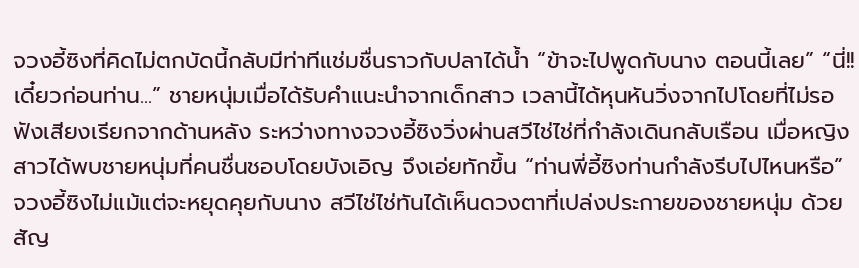จวงอี้ซิงที่คิดไม่ตกบัดนี้กลับมีท่าทีแช่มชื่นราวกับปลาได้น้ำ “ข้าจะไปพูดกับนาง ตอนนี้เลย” “นี่!! เดี๋ยวก่อนท่าน...” ชายหนุ่มเมื่อได้รับคำแนะนำจากเด็กสาว เวลานี้ได้หุนหันวิ่งจากไปโดยที่ไม่รอฟังเสียงเรียกจากด้านหลัง ระหว่างทางจวงอี้ซิงวิ่งผ่านสวีไช่ไช่ที่กำลังเดินกลับเรือน เมื่อหญิงสาวได้พบชายหนุ่มที่คนชื่นชอบโดยบังเอิญ จึงเอ่ยทักขึ้น “ท่านพี่อี้ซิงท่านกำลังรีบไปไหนหรือ” จวงอี้ซิงไม่แม้แต่จะหยุดคุยกับนาง สวีไช่ไช่ทันได้เห็นดวงตาที่เปล่งประกายของชายหนุ่ม ด้วยสัญ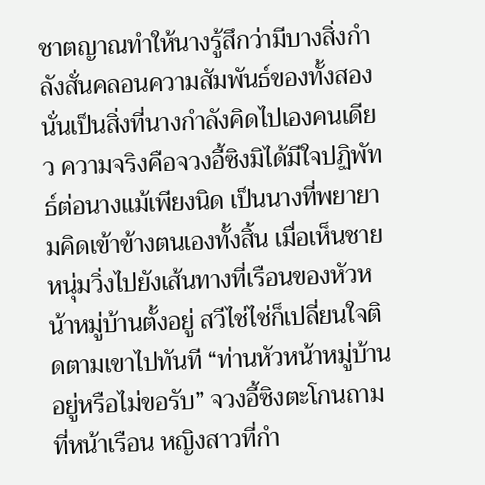ชาตญาณทำให้นางรู้สึกว่ามีบางสิ่งกำลังสั่นคลอนความสัมพันธ์ของทั้งสอง นั่นเป็นสิ่งที่นางกำลังคิดไปเองคนเดียว ความจริงคือจวงอี้ซิงมิได้มีใจปฏิพัทธ์ต่อนางแม้เพียงนิด เป็นนางที่พยายามคิดเข้าข้างตนเองทั้งสิ้น เมื่อเห็นชายหนุ่มวิ่งไปยังเส้นทางที่เรือนของหัวหน้าหมู่บ้านตั้งอยู่ สวีไช่ไช่ก็เปลี่ยนใจติดตามเขาไปทันที “ท่านหัวหน้าหมู่บ้านอยู่หรือไม่ขอรับ” จวงอี้ซิงตะโกนถามที่หน้าเรือน หญิงสาวที่กำ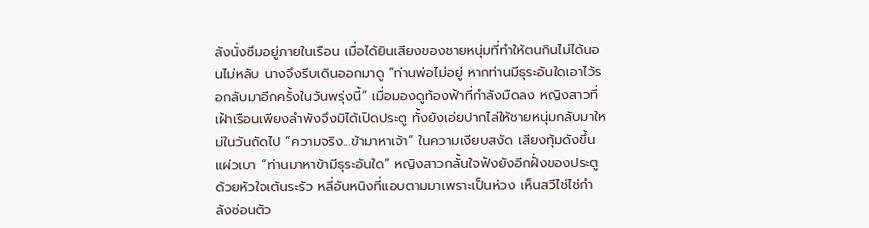ลังนั่งซึมอยู่ภายในเรือน เมื่อได้ยินเสียงของชายหนุ่มที่ทำให้ตนกินไม่ได้นอนไม่หลับ นางจึงรีบเดินออกมาดู “ท่านพ่อไม่อยู่ หากท่านมีธุระอันใดเอาไว้รอกลับมาอีกครั้งในวันพรุ่งนี้” เมื่อมองดูท้องฟ้าที่กำลังมืดลง หญิงสาวที่เฝ้าเรือนเพียงลำพังจึงมิได้เปิดประตู ทั้งยังเอ่ยปากไล่ให้ชายหนุ่มกลับมาใหม่ในวันถัดไป “ความจริง...ข้ามาหาเจ้า” ในความเงียบสงัด เสียงทุ้มดังขึ้นแผ่วเบา “ท่านมาหาข้ามีธุระอันใด” หญิงสาวกลั้นใจฟังยังอีกฝั่งของประตูด้วยหัวใจเต้นระรัว หลี่อันหนิงที่แอบตามมาเพราะเป็นห่วง เห็นสวีไช่ไช่กำลังซ่อนตัว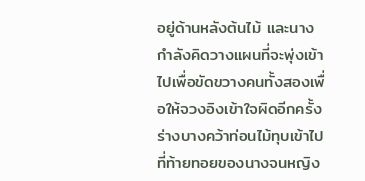อยู่ด้านหลังต้นไม้ และนางกำลังคิดวางแผนที่จะพุ่งเข้าไปเพื่อขัดขวางคนทั้งสองเพื่อให้จวงอิงเข้าใจผิดอีกครั้ง ร่างบางคว้าท่อนไม้ทุบเข้าไปที่ท้ายทอยของนางจนหญิง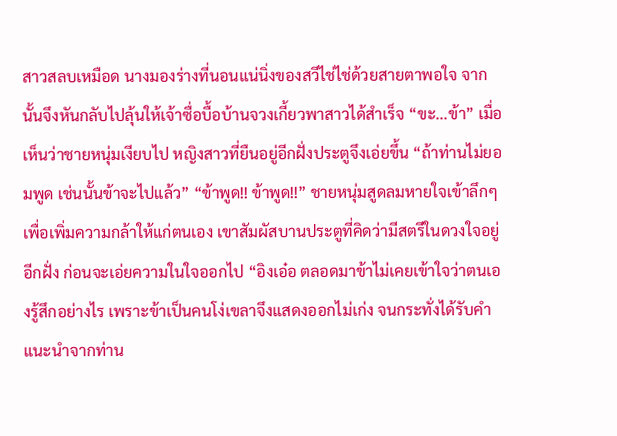สาวสลบเหมือด นางมองร่างที่นอนแน่นิ่งของสวีไช่ไช่ด้วยสายตาพอใจ จากนั้นจึงหันกลับไปลุ้นให้เจ้าซื่อบื้อบ้านจวงเกี้ยวพาสาวได้สำเร็จ “ขะ...ข้า” เมื่อเห็นว่าชายหนุ่มเงียบไป หญิงสาวที่ยืนอยู่อีกฝั่งประตูจึงเอ่ยขึ้น “ถ้าท่านไม่ยอมพูด เช่นนั้นข้าจะไปแล้ว” “ข้าพูด!! ข้าพูด!!” ชายหนุ่มสูดลมหายใจเข้าลึกๆ เพื่อเพิ่มความกล้าให้แก่ตนเอง เขาสัมผัสบานประตูที่คิดว่ามีสตรีในดวงใจอยู่อีกฝั่ง ก่อนจะเอ่ยความในใจออกไป “อิงเอ๋อ ตลอดมาข้าไม่เคยเข้าใจว่าตนเองรู้สึกอย่างไร เพราะข้าเป็นคนโง่เขลาจึงแสดงออกไม่เก่ง จนกระทั่งได้รับคำแนะนำจากท่าน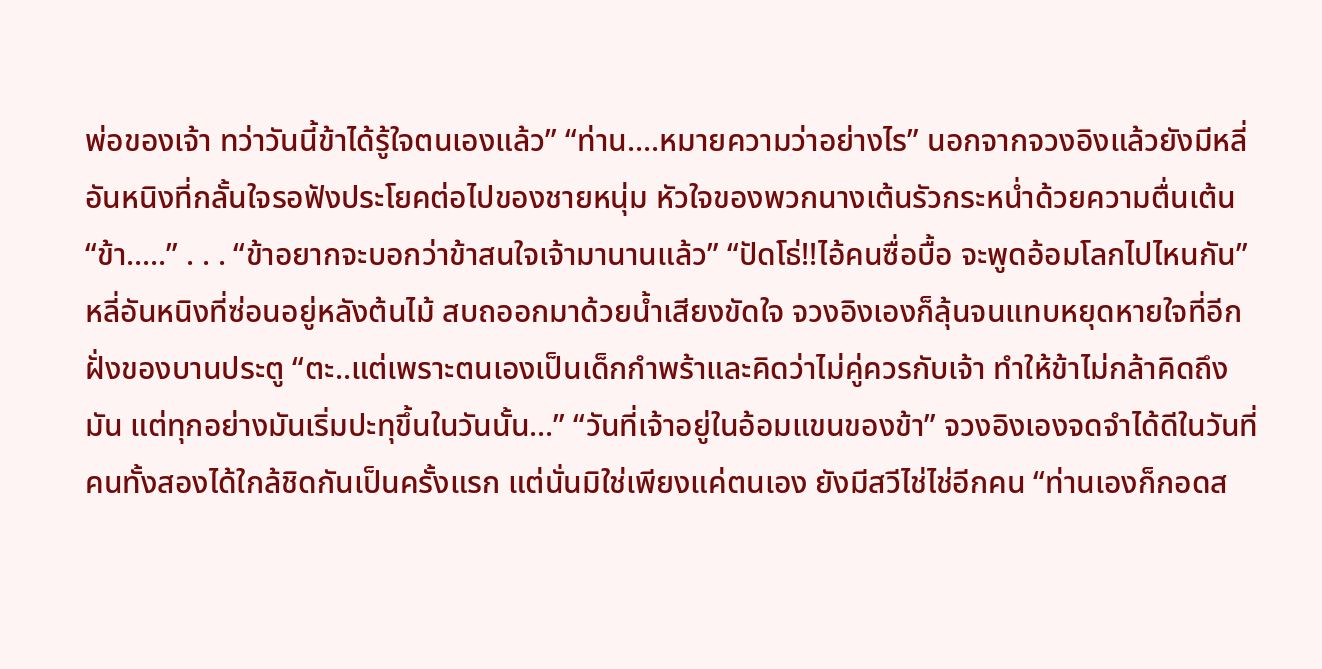พ่อของเจ้า ทว่าวันนี้ข้าได้รู้ใจตนเองแล้ว” “ท่าน....หมายความว่าอย่างไร” นอกจากจวงอิงแล้วยังมีหลี่อันหนิงที่กลั้นใจรอฟังประโยคต่อไปของชายหนุ่ม หัวใจของพวกนางเต้นรัวกระหน่ำด้วยความตื่นเต้น “ข้า.....” . . . “ข้าอยากจะบอกว่าข้าสนใจเจ้ามานานแล้ว” “ปัดโธ่!!ไอ้คนซื่อบื้อ จะพูดอ้อมโลกไปไหนกัน” หลี่อันหนิงที่ซ่อนอยู่หลังต้นไม้ สบถออกมาด้วยน้ำเสียงขัดใจ จวงอิงเองก็ลุ้นจนแทบหยุดหายใจที่อีกฝั่งของบานประตู “ตะ..แต่เพราะตนเองเป็นเด็กกำพร้าและคิดว่าไม่คู่ควรกับเจ้า ทำให้ข้าไม่กล้าคิดถึงมัน แต่ทุกอย่างมันเริ่มปะทุขึ้นในวันนั้น...” “วันที่เจ้าอยู่ในอ้อมแขนของข้า” จวงอิงเองจดจำได้ดีในวันที่คนทั้งสองได้ใกล้ชิดกันเป็นครั้งแรก แต่นั่นมิใช่เพียงแค่ตนเอง ยังมีสวีไช่ไช่อีกคน “ท่านเองก็กอดส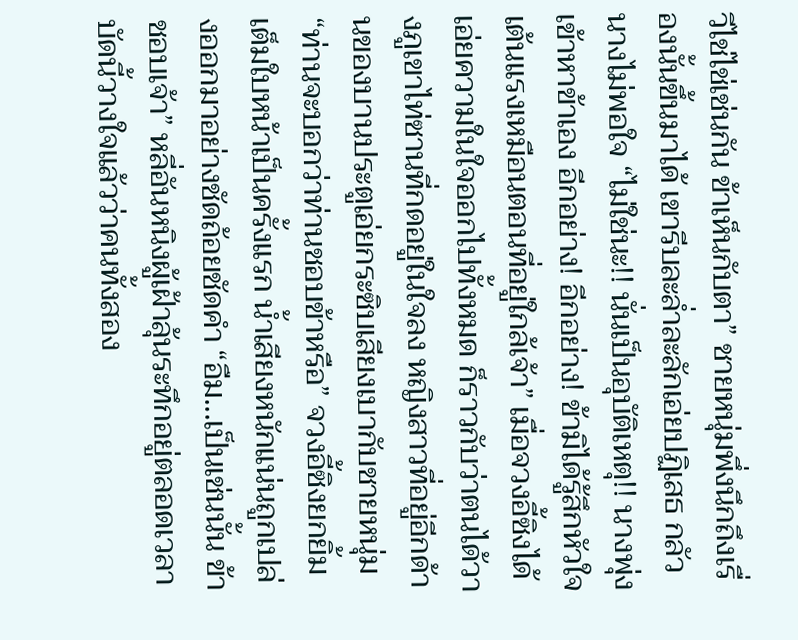วีไช่ไช่เช่นกัน ข้าเห็นกับตา” ชายหนุ่มพึ่งนึกถึงเรื่องนั้นขึ้นมาได้ เขารีบละล่ำละลักเอ่ยปฏิเสธ กลัวนางไม่พอใจ “ไม่ใช่นะ!! นั่นเป็นอุบัติเหตุ!! นางพุ่งเข้าหาข้าเอง อีกอย่าง! อีกอย่าง! ข้ามิได้รู้สึกหัวใจเต้นแรงเหมือนตอนที่อยู่ใกล้เจ้า” เมื่อจวงอี้ซิงได้เอ่ยความในใจออกไปทั้งหมด ก็ราวกับว่าตนได้วางภูเขาไท่ซานที่กดอยู่ในใจลง หญิงสาวที่อยู่อีกด้านของบานประตูเอ่ยกระซิบเสียงเบากับชายหนุ่ม “ท่านจะบอกว่าท่านชอบข้าหรือ” จวงอี้ซิงยกยิ้มเต็มใบหน้าเป็นครั้งแรก น้ำเสียงหนักแน่นถูกเปล่งออกมาอย่างชัดถ้อยชัดคำ “อืม...เป็นเช่นนั้น ข้าชอบเจ้า” หลี่อันหนิงผู้เฝ้าลุ้นระทึกอยู่ตลอดเวลา บัดนี้วางใจแล้วว่าคนทั้งสอง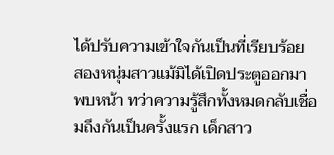ได้ปรับความเข้าใจกันเป็นที่เรียบร้อย สองหนุ่มสาวแม้มิได้เปิดประตูออกมาพบหน้า ทว่าความรู้สึกทั้งหมดกลับเชื่อมถึงกันเป็นครั้งแรก เด็กสาว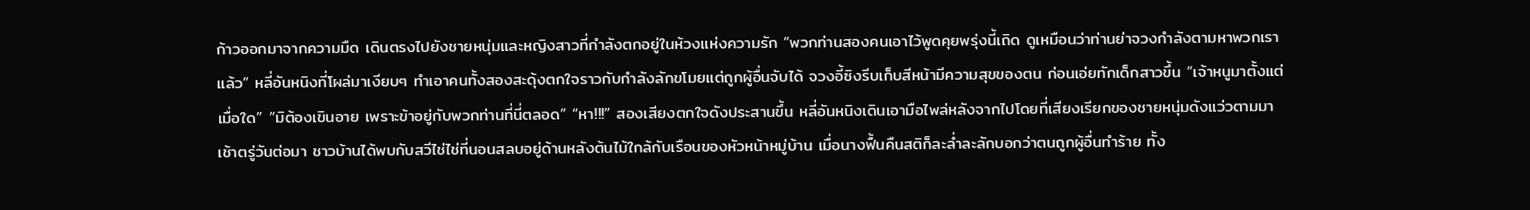ก้าวออกมาจากความมืด เดินตรงไปยังชายหนุ่มและหญิงสาวที่กำลังตกอยู่ในห้วงแห่งความรัก “พวกท่านสองคนเอาไว้พูดคุยพรุ่งนี้เถิด ดูเหมือนว่าท่านย่าจวงกำลังตามหาพวกเราแล้ว” หลี่อันหนิงที่โผล่มาเงียบๆ ทำเอาคนทั้งสองสะดุ้งตกใจราวกับกำลังลักขโมยแต่ถูกผู้อื่นจับได้ จวงอี้ซิงรีบเก็บสีหน้ามีความสุขของตน ก่อนเอ่ยทักเด็กสาวขึ้น “เจ้าหนูมาตั้งแต่เมื่อใด” “มิต้องเขินอาย เพราะข้าอยู่กับพวกท่านที่นี่ตลอด” “หา!!!” สองเสียงตกใจดังประสานขึ้น หลี่อันหนิงเดินเอามือไพล่หลังจากไปโดยที่เสียงเรียกของชายหนุ่มดังแว่วตามมา เช้าตรู่วันต่อมา ชาวบ้านได้พบกับสวีไช่ไช่ที่นอนสลบอยู่ด้านหลังต้นไม้ใกล้กับเรือนของหัวหน้าหมู่บ้าน เมื่อนางฟื้นคืนสติก็ละล่ำละลักบอกว่าตนถูกผู้อื่นทำร้าย ทั้ง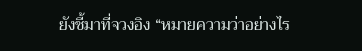ยังชี้มาที่จวงอิง “หมายความว่าอย่างไร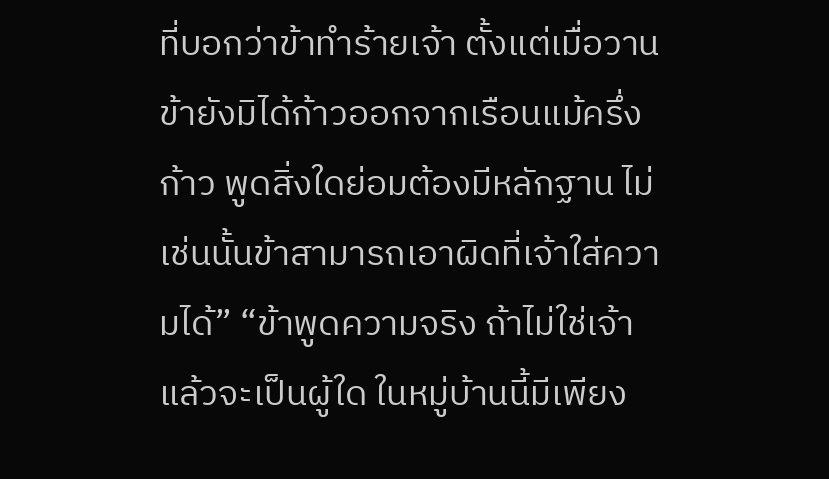ที่บอกว่าข้าทำร้ายเจ้า ตั้งแต่เมื่อวานข้ายังมิได้ก้าวออกจากเรือนแม้ครึ่งก้าว พูดสิ่งใดย่อมต้องมีหลักฐาน ไม่เช่นนั้นข้าสามารถเอาผิดที่เจ้าใส่ความได้” “ข้าพูดความจริง ถ้าไม่ใช่เจ้าแล้วจะเป็นผู้ใด ในหมู่บ้านนี้มีเพียง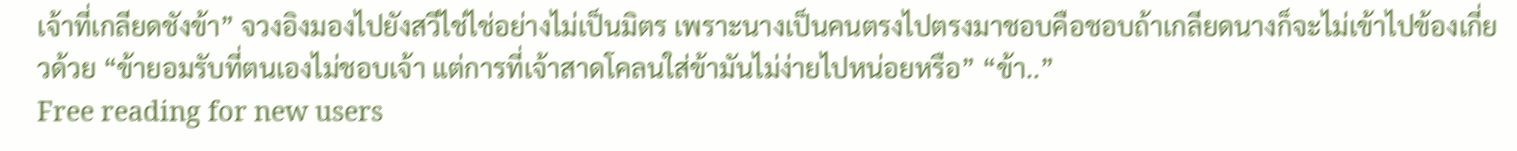เจ้าที่เกลียดชังข้า” จวงอิงมองไปยังสวีไช่ไช่อย่างไม่เป็นมิตร เพราะนางเป็นคนตรงไปตรงมาชอบคือชอบถ้าเกลียดนางก็จะไม่เข้าไปข้องเกี่ยวด้วย “ข้ายอมรับที่ตนเองไม่ชอบเจ้า แต่การที่เจ้าสาดโคลนใส่ข้ามันไม่ง่ายไปหน่อยหรือ” “ข้า..”
Free reading for new users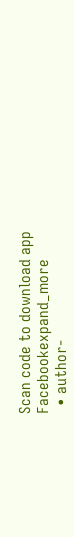Scan code to download app
Facebookexpand_more
  • author-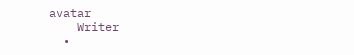avatar
    Writer
  •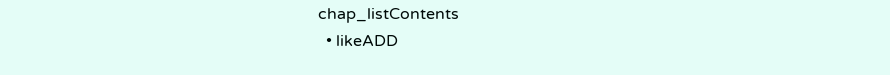chap_listContents
  • likeADD